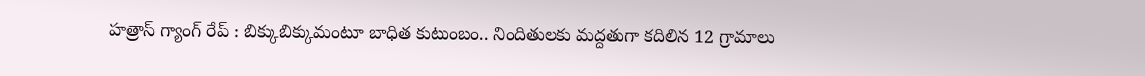హత్రాస్ గ్యాంగ్ రేప్ : బిక్కుబిక్కుమంటూ బాధిత కుటుంబం.. నిందితులకు మద్దతుగా కదిలిన 12 గ్రామాలు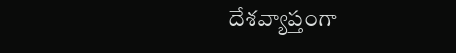దేశవ్యాప్తంగా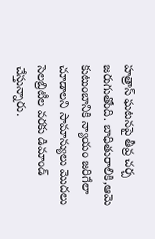హత్రాస్ ఘటనపై తీవ్ర చర్చ జరుగుతోంది. బాధితురాలికి,ఆమె కుటుంబానికి న్యాయం జరిగేలా చూడాలని సామాన్యులు మొదలు సెలబ్రిటీల వరకు డిమాండ్ చేస్తున్నారు.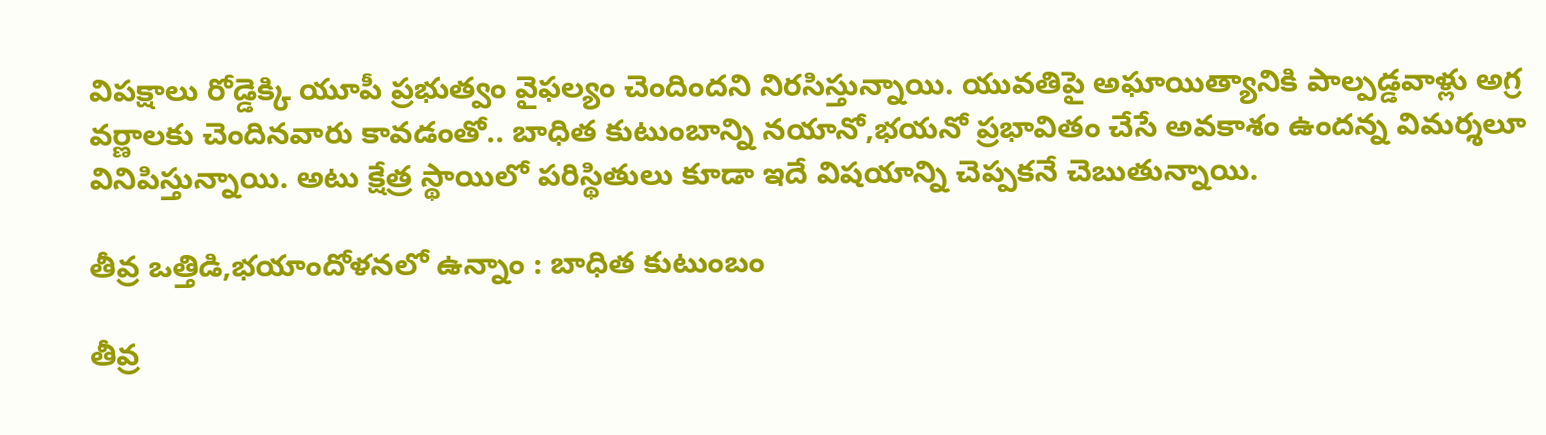విపక్షాలు రోడ్డెక్కి యూపీ ప్రభుత్వం వైఫల్యం చెందిందని నిరసిస్తున్నాయి. యువతిపై అఘాయిత్యానికి పాల్పడ్డవాళ్లు అగ్ర వర్ణాలకు చెందినవారు కావడంతో.. బాధిత కుటుంబాన్ని నయానో,భయనో ప్రభావితం చేసే అవకాశం ఉందన్న విమర్శలూ వినిపిస్తున్నాయి. అటు క్షేత్ర స్థాయిలో పరిస్థితులు కూడా ఇదే విషయాన్ని చెప్పకనే చెబుతున్నాయి.

తీవ్ర ఒత్తిడి,భయాందోళనలో ఉన్నాం : బాధిత కుటుంబం

తీవ్ర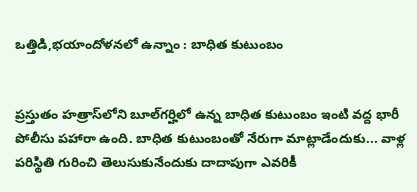ఒత్తిడి,భయాందోళనలో ఉన్నాం : బాధిత కుటుంబం


ప్రస్తుతం హత్రాస్‌లోని బూల్‌గర్హిలో ఉన్న బాధిత కుటుంబం ఇంటి వద్ద భారీ పోలీసు పహారా ఉంది. బాధిత కుటుంబంతో నేరుగా మాట్లాడేందుకు... వాళ్ల పరిస్థితి గురించి తెలుసుకునేందుకు దాదాపుగా ఎవరికీ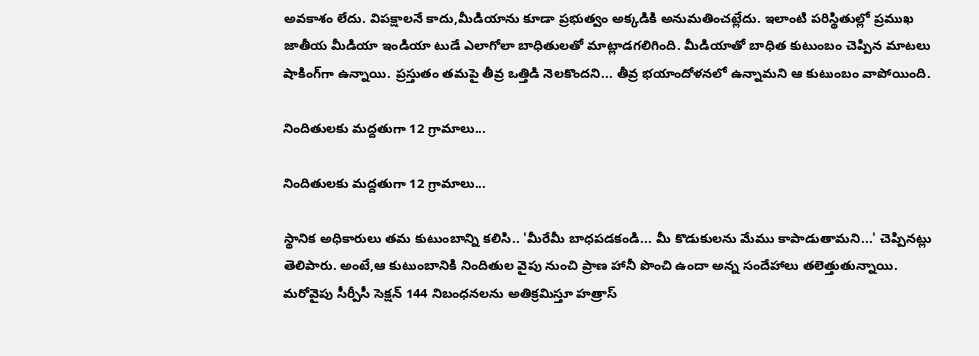అవకాశం లేదు. విపక్షాలనే కాదు,మీడియాను కూడా ప్రభుత్వం అక్కడికి అనుమతించట్లేదు. ఇలాంటి పరిస్థితుల్లో ప్రముఖ జాతీయ మీడియా ఇండియా టుడే ఎలాగోలా బాధితులతో మాట్లాడగలిగింది. మీడియాతో బాధిత కుటుంబం చెప్పిన మాటలు షాకింగ్‌గా ఉన్నాయి. ప్రస్తుతం తమపై తీవ్ర ఒత్తిడి నెలకొందని... తీవ్ర భయాందోళనలో ఉన్నామని ఆ కుటుంబం వాపోయింది.

నిందితులకు మద్దతుగా 12 గ్రామాలు...

నిందితులకు మద్దతుగా 12 గ్రామాలు...

స్థానిక అధికారులు తమ కుటుంబాన్ని కలిసి.. 'మీరేమీ బాధపడకండి... మీ కొడుకులను మేము కాపాడుతామని...' చెప్పినట్లు తెలిపారు. అంటే,ఆ కుటుంబానికి నిందితుల వైపు నుంచి ప్రాణ హానీ పొంచి ఉందా అన్న సందేహాలు తలెత్తుతున్నాయి. మరోవైపు సీర్పీసీ సెక్షన్ 144 నిబంధనలను అతిక్రమిస్తూ హత్రాస్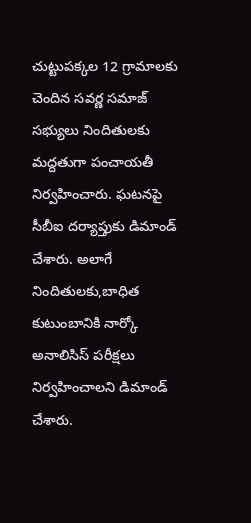చుట్టుపక్కల 12 గ్రామాలకు చెందిన సవర్ణ సమాజ్ సభ్యులు నిందితులకు మద్దతుగా పంచాయతీ నిర్వహించారు. ఘటనపై సీబీఐ దర్యాప్తుకు డిమాండ్ చేశారు. అలాగే నిందితులకు,బాధిత కుటుంబానికి నార్కో అనాలిసిస్ పరీక్షలు నిర్వహించాలని డిమాండ్ చేశారు.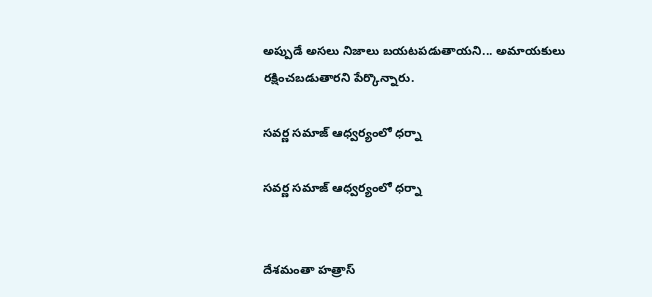అప్పుడే అసలు నిజాలు బయటపడుతాయని... అమాయకులు రక్షించబడుతారని పేర్కొన్నారు.

సవర్ణ సమాజ్ ఆధ్వర్యంలో ధర్నా

సవర్ణ సమాజ్ ఆధ్వర్యంలో ధర్నా


దేశమంతా హత్రాస్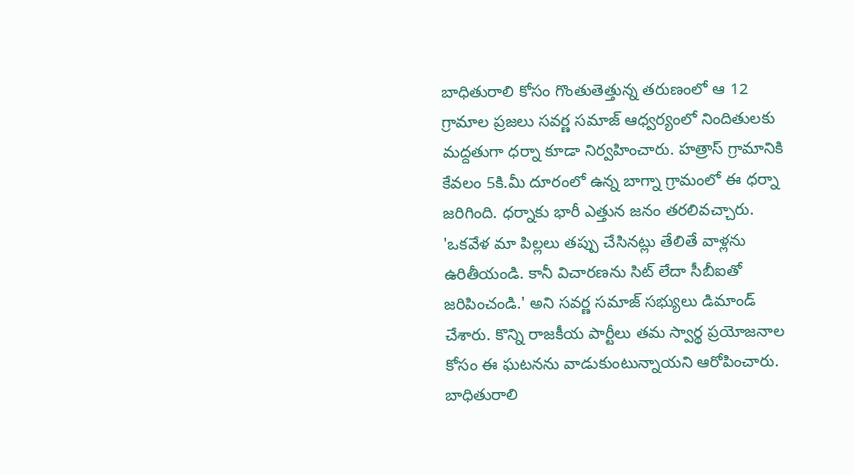బాధితురాలి కోసం గొంతుతెత్తున్న తరుణంలో ఆ 12 గ్రామాల ప్రజలు సవర్ణ సమాజ్ ఆధ్వర్యంలో నిందితులకు మద్దతుగా ధర్నా కూడా నిర్వహించారు. హత్రాస్ గ్రామానికి కేవలం 5కి.మీ దూరంలో ఉన్న బాగ్నా గ్రామంలో ఈ ధర్నా జరిగింది. ధర్నాకు భారీ ఎత్తున జనం తరలివచ్చారు. 'ఒకవేళ మా పిల్లలు తప్పు చేసినట్లు తేలితే వాళ్లను ఉరితీయండి. కానీ విచారణను సిట్ లేదా సీబీఐతో జరిపించండి.' అని సవర్ణ సమాజ్ సభ్యులు డిమాండ్ చేశారు. కొన్ని రాజకీయ పార్టీలు తమ స్వార్థ ప్రయోజనాల కోసం ఈ ఘటనను వాడుకుంటున్నాయని ఆరోపించారు. బాధితురాలి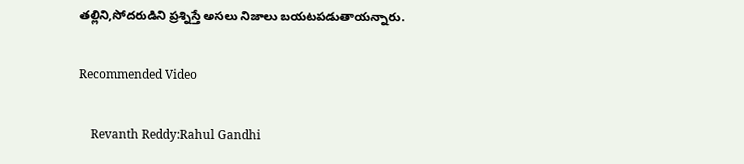తల్లిని,సోదరుడిని ప్రశ్నిస్తే అసలు నిజాలు బయటపడుతాయన్నారు.

Recommended Video

    Revanth Reddy:Rahul Gandhi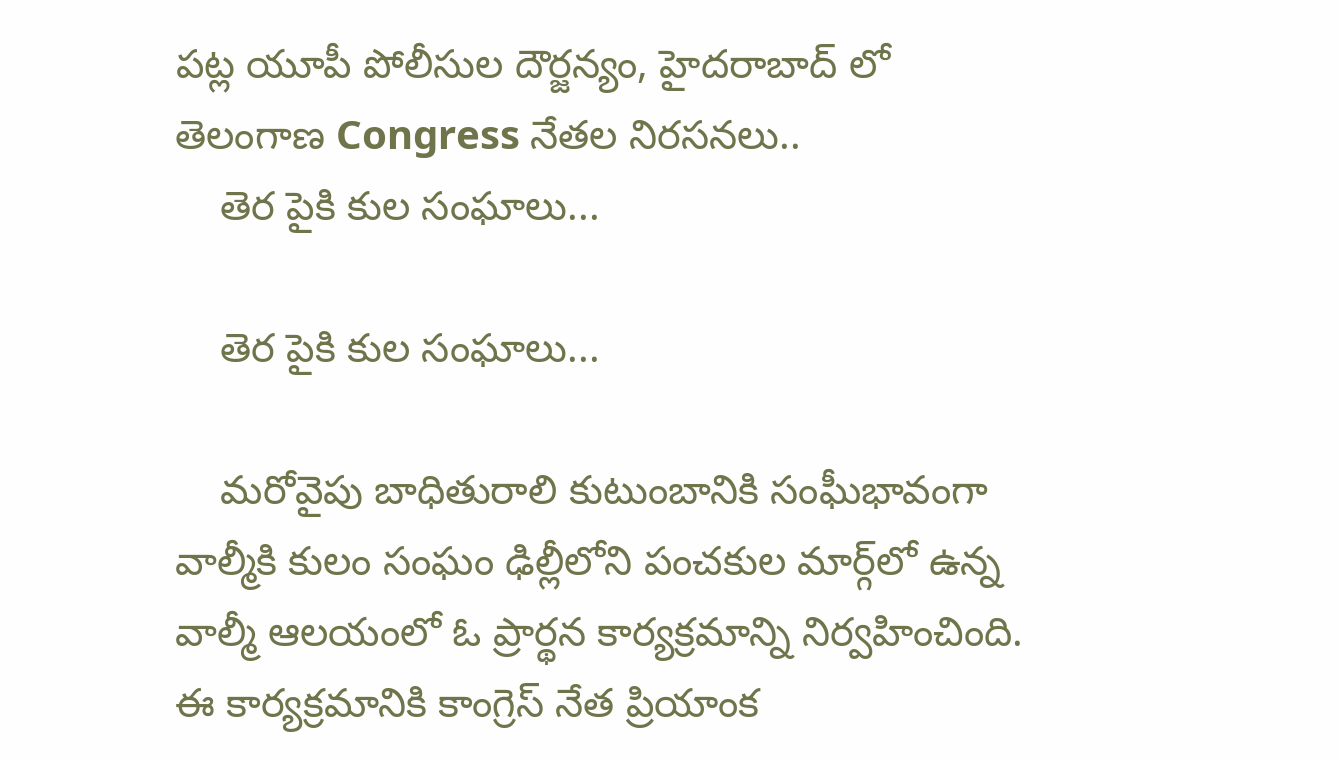పట్ల యూపీ పోలీసుల దౌర్జన్యం, హైదరాబాద్ లో తెలంగాణ Congress నేతల నిరసనలు..
    తెర పైకి కుల సంఘాలు...

    తెర పైకి కుల సంఘాలు...

    మరోవైపు బాధితురాలి కుటుంబానికి సంఘీభావంగా వాల్మీకి కులం సంఘం ఢిల్లీలోని పంచకుల మార్గ్‌లో ఉన్న వాల్మీ ఆలయంలో ఓ ప్రార్థన కార్యక్రమాన్ని నిర్వహించింది. ఈ కార్యక్రమానికి కాంగ్రెస్ నేత ప్రియాంక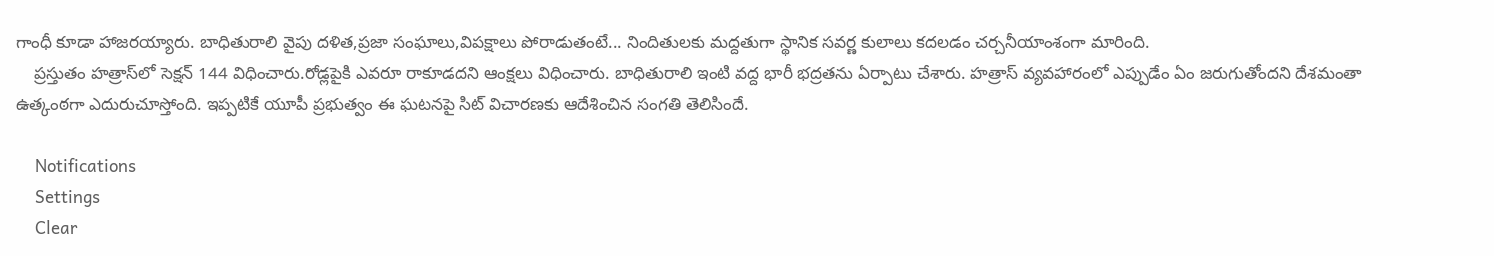గాంధీ కూడా హాజరయ్యారు. బాధితురాలి వైపు దళిత,ప్రజా సంఘాలు,విపక్షాలు పోరాడుతంటే... నిందితులకు మద్దతుగా స్థానిక సవర్ణ కులాలు కదలడం చర్చనీయాంశంగా మారింది.
    ప్రస్తుతం హత్రాస్‌‌లో సెక్షన్ 144 విధించారు.రోడ్లపైకి ఎవరూ రాకూడదని ఆంక్షలు విధించారు. బాధితురాలి ఇంటి వద్ద భారీ భద్రతను ఏర్పాటు చేశారు. హత్రాస్ వ్యవహారంలో ఎప్పుడేం ఏం జరుగుతోందని దేశమంతా ఉత్కంఠగా ఎదురుచూస్తోంది. ఇప్పటికే యూపీ ప్రభుత్వం ఈ ఘటనపై సిట్ విచారణకు ఆదేశించిన సంగతి తెలిసిందే.

    Notifications
    Settings
    Clear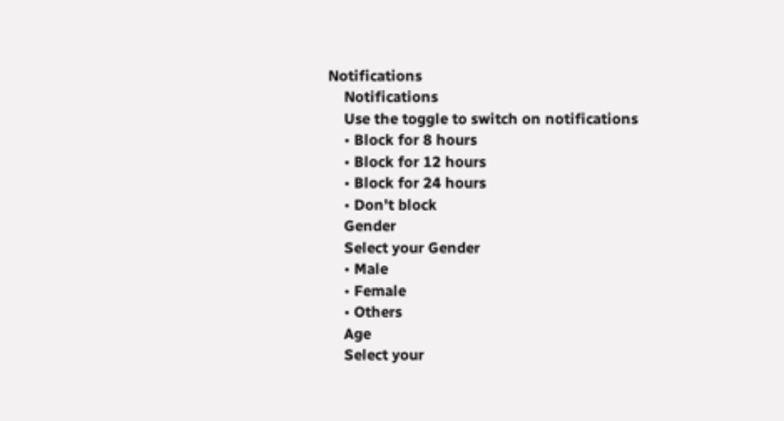Notifications
    Notifications
    Use the toggle to switch on notifications
    • Block for 8 hours
    • Block for 12 hours
    • Block for 24 hours
    • Don't block
    Gender
    Select your Gender
    • Male
    • Female
    • Others
    Age
    Select your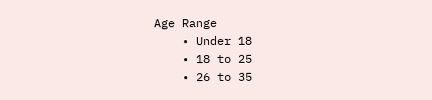Age Range
    • Under 18
    • 18 to 25
    • 26 to 35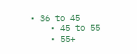• 36 to 45
    • 45 to 55
    • 55+